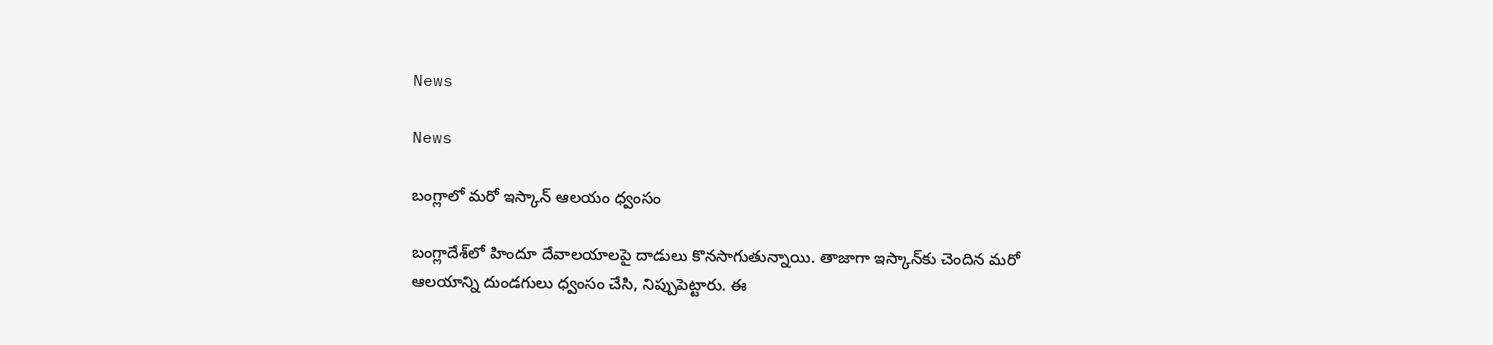News

News

బంగ్లాలో మరో ఇస్కాన్‌ ఆలయం ధ్వంసం

బంగ్లాదేశ్‌లో హిందూ దేవాలయాలపై దాడులు కొనసాగుతున్నాయి. తాజాగా ఇస్కాన్‌కు చెందిన మరో ఆలయాన్ని దుండగులు ధ్వంసం చేసి, నిప్పుపెట్టారు. ఈ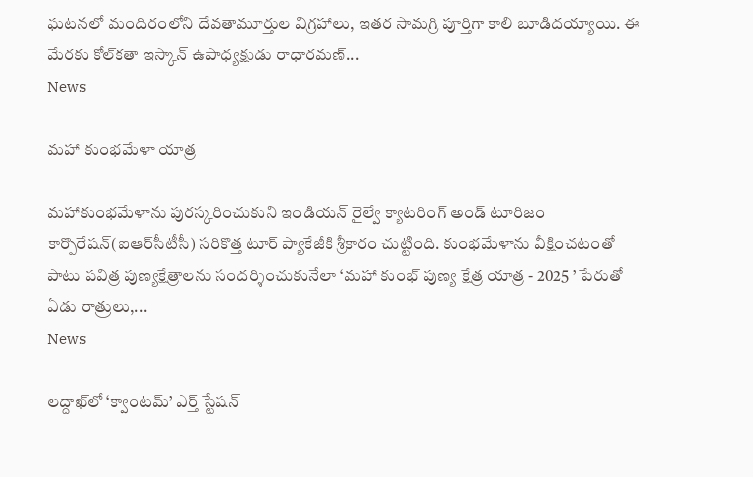ఘటనలో మందిరంలోని దేవతామూర్తుల విగ్రహాలు, ఇతర సామగ్రి పూర్తిగా కాలి బూడిదయ్యాయి. ఈ మేరకు కోల్‌కతా ఇస్కాన్‌ ఉపాధ్యక్షుడు రాధారమణ్‌...
News

మహా కుంభమేళా యాత్ర

మహాకుంభమేళాను పురస్కరించుకుని ఇండియన్‌ రైల్వే క్యాటరింగ్‌ అండ్‌ టూరిజం కార్పొరేషన్‌(ఐఆర్‌సీటీసీ) సరికొత్త టూర్‌ ప్యాకేజీకి శ్రీకారం చుట్టింది. కుంభమేళాను వీక్షించటంతో పాటు పవిత్ర పుణ్యక్షేత్రాలను సందర్శించుకునేలా ‘మహా కుంభ్‌ పుణ్య క్షేత్ర యాత్ర - 2025 ’ పేరుతో ఏడు రాత్రులు,...
News

లద్దాఖ్‌లో ‘క్వాంటమ్‌’ ఎర్త్‌ స్టేషన్‌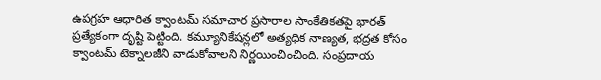ఉపగ్రహ ఆధారిత క్వాంటమ్‌ సమాచార ప్రసారాల సాంకేతికతపై భారత్‌ ప్రత్యేకంగా దృష్టి పెట్టింది. కమ్యూనికేషన్లలో అత్యధిక నాణ్యత, భద్రత కోసం క్వాంటమ్‌ టెక్నాలజీని వాడుకోవాలని నిర్ణయించించింది. సంప్రదాయ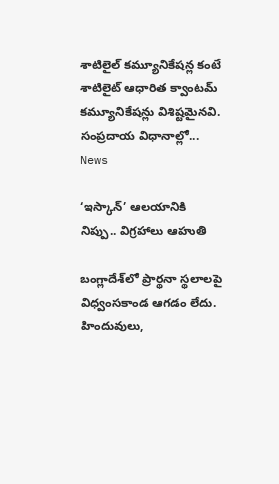శాటిలైల్‌ కమ్యూనికేషన్ల కంటే శాటిలైట్‌ ఆధారిత క్వాంటమ్‌ కమ్యూనికేషన్లు విశిష్టమైనవి. సంప్రదాయ విధానాల్లో...
News

‘ఇస్కాన్’ ఆలయానికి నిప్పు.. విగ్రహాలు ఆహుతి

బంగ్లాదేశ్‌లో ప్రార్థనా స్థలాలపై విధ్వంసకాండ ఆగడం లేదు. హిందువులు,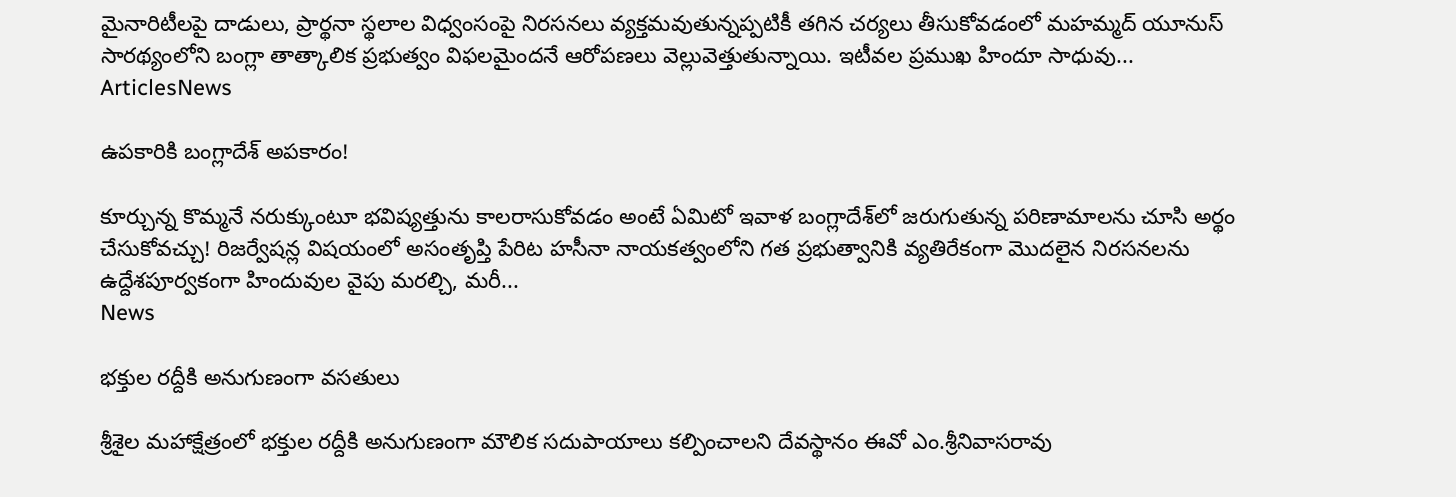మైనారిటీలపై దాడులు, ప్రార్థనా స్థలాల విధ్వంసంపై నిరసనలు వ్యక్తమవుతున్నప్పటికీ తగిన చర్యలు తీసుకోవడంలో మహమ్మద్ యూనుస్ సారథ్యంలోని బంగ్లా తాత్కాలిక ప్రభుత్వం విఫలమైందనే ఆరోపణలు వెల్లువెత్తుతున్నాయి. ఇటీవల ప్రముఖ హిందూ సాధువు...
ArticlesNews

ఉపకారికి బంగ్లాదేశ్ అపకారం!

కూర్చున్న కొమ్మనే నరుక్కుంటూ భవిష్యత్తును కాలరాసుకోవడం అంటే ఏమిటో ఇవాళ బంగ్లాదేశ్‌లో జరుగుతున్న పరిణామాలను చూసి అర్థం చేసుకోవచ్చు! రిజర్వేషన్ల విషయంలో అసంతృప్తి పేరిట హసీనా నాయకత్వంలోని గత ప్రభుత్వానికి వ్యతిరేకంగా మొదలైన నిరసనలను ఉద్దేశపూర్వకంగా హిందువుల వైపు మరల్చి, మరీ...
News

భక్తుల రద్దీకి అనుగుణంగా వసతులు

శ్రీశైల మహాక్షేత్రంలో భక్తుల రద్దీకి అనుగుణంగా మౌలిక సదుపాయాలు కల్పించాలని దేవస్థానం ఈవో ఎం.శ్రీనివాసరావు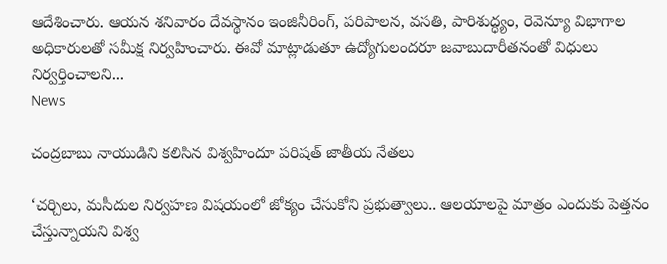ఆదేశించారు. ఆయన శనివారం దేవస్థానం ఇంజినీరింగ్, పరిపాలన, వసతి, పారిశుద్ధ్యం, రెవెన్యూ విభాగాల అధికారులతో సమీక్ష నిర్వహించారు. ఈవో మాట్లాడుతూ ఉద్యోగులందరూ జవాబుదారీతనంతో విధులు నిర్వర్తించాలని...
News

చంద్రబాబు నాయుడిని కలిసిన విశ్వహిందూ పరిషత్ జాతీయ నేతలు

‘చర్చిలు, మసీదుల నిర్వహణ విషయంలో జోక్యం చేసుకోని ప్రభుత్వాలు.. ఆలయాలపై మాత్రం ఎందుకు పెత్తనం చేస్తున్నాయని విశ్వ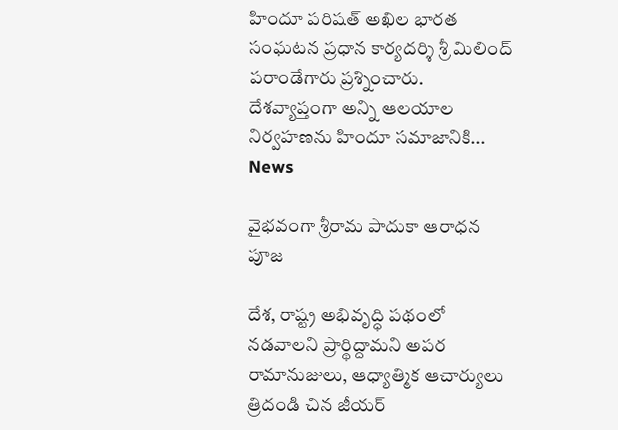హిందూ పరిషత్ అఖిల భారత సంఘటన ప్రధాన కార్యదర్శి శ్రీ మిలింద్ పరాండేగారు ప్రశ్నించారు. దేశవ్యాప్తంగా అన్ని ఆలయాల నిర్వహణను హిందూ సమాజానికి...
News

వైభవంగా శ్రీరామ పాదుకా ఆరాధన పూజ

దేశ, రాష్ట్ర అభివృద్ధి పథంలో నడవాలని ప్రార్థిద్దామని అపర రామానుజులు, ఆధ్యాత్మిక ఆచార్యులు త్రిదండి చిన జీయర్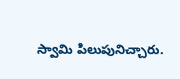స్వామి పిలుపునిచ్చారు.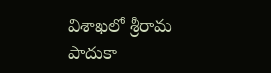విశాఖలో శ్రీరామ పాదుకా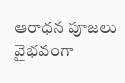ఆరాధన పూజలు వైభవంగా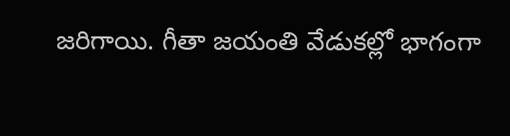జరిగాయి. గీతా జయంతి వేడుకల్లో భాగంగా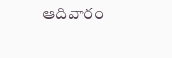ఆదివారం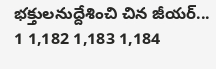భక్తులనుద్దేశించి చిన జీయర్‌...
1 1,182 1,183 1,184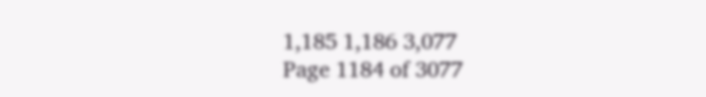1,185 1,186 3,077
Page 1184 of 3077